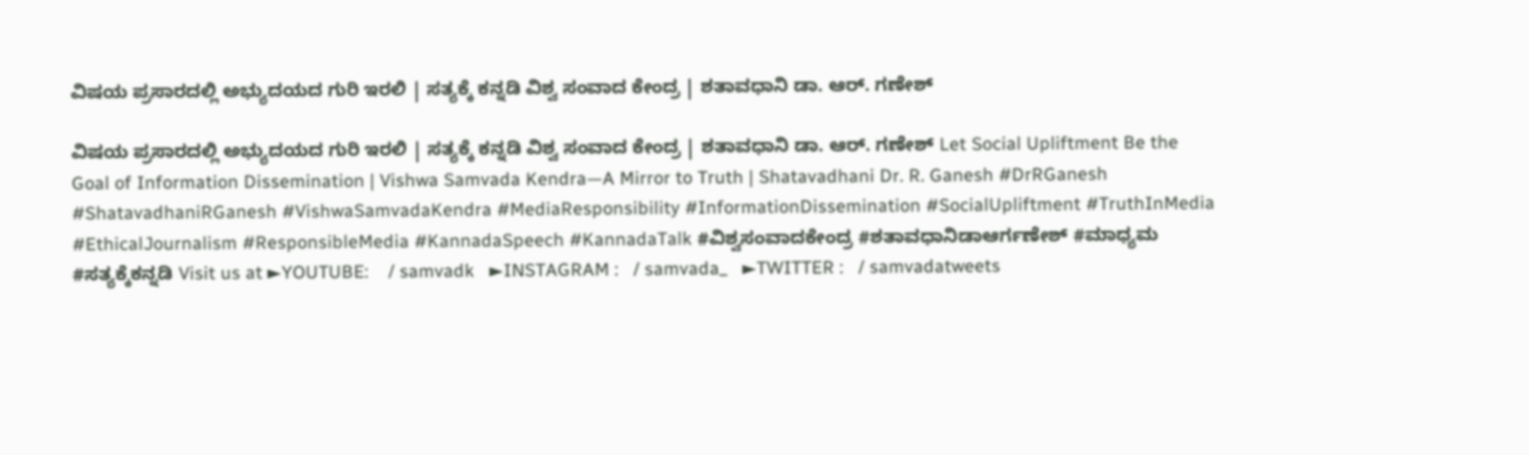ವಿಷಯ ಪ್ರಸಾರದಲ್ಲಿ ಅಭ್ಯುದಯದ ಗುರಿ ಇರಲಿ | ಸತ್ಯಕ್ಕೆ ಕನ್ನಡಿ ವಿಶ್ವ ಸಂವಾದ ಕೇಂದ್ರ | ಶತಾವಧಾನಿ ಡಾ. ಆರ್. ಗಣೇಶ್

ವಿಷಯ ಪ್ರಸಾರದಲ್ಲಿ ಅಭ್ಯುದಯದ ಗುರಿ ಇರಲಿ | ಸತ್ಯಕ್ಕೆ ಕನ್ನಡಿ ವಿಶ್ವ ಸಂವಾದ ಕೇಂದ್ರ | ಶತಾವಧಾನಿ ಡಾ. ಆರ್. ಗಣೇಶ್ Let Social Upliftment Be the Goal of Information Dissemination | Vishwa Samvada Kendra—A Mirror to Truth | Shatavadhani Dr. R. Ganesh #DrRGanesh #ShatavadhaniRGanesh #VishwaSamvadaKendra #MediaResponsibility #InformationDissemination #SocialUpliftment #TruthInMedia #EthicalJournalism #ResponsibleMedia #KannadaSpeech #KannadaTalk #ವಿಶ್ವಸಂವಾದಕೇಂದ್ರ #ಶತಾವಧಾನಿಡಾಆರ್ಗಣೇಶ್ #ಮಾಧ್ಯಮ #ಸತ್ಯಕ್ಕೆಕನ್ನಡಿ Visit us at ►YOUTUBE:    / samvadk   ►INSTAGRAM :   / samvada_   ►TWITTER :   / samvadatweets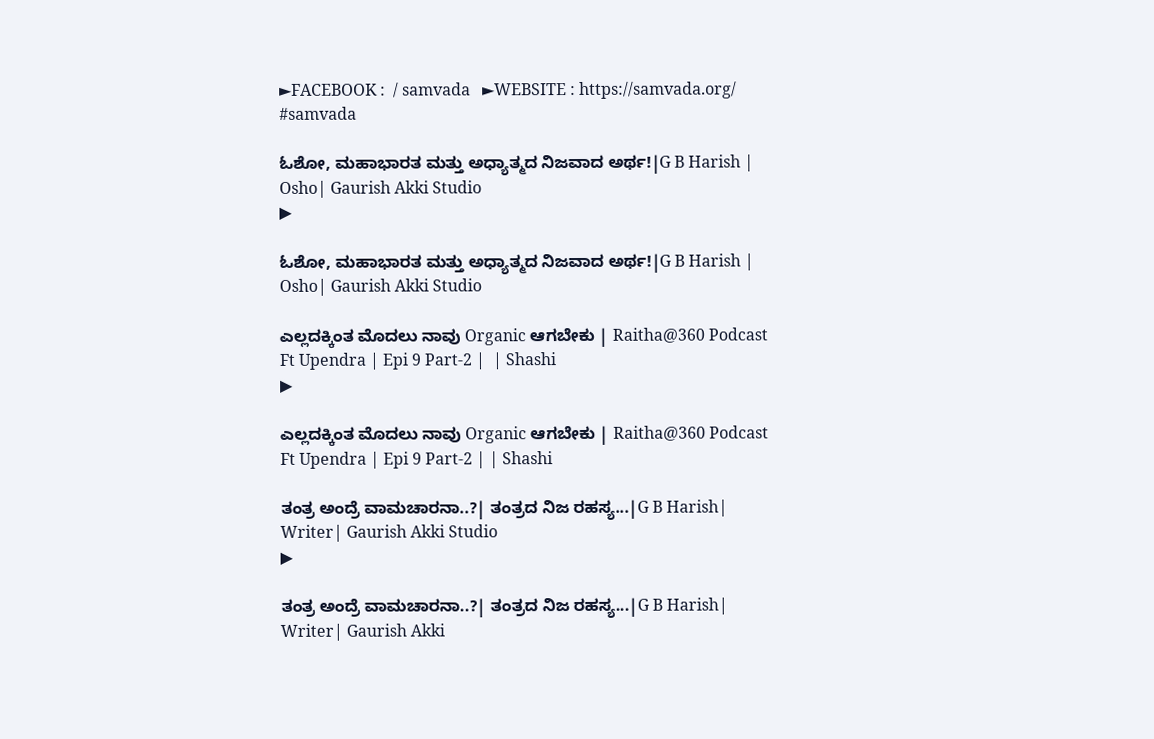►FACEBOOK :  / samvada   ►WEBSITE : https://samvada.org/ #samvada

ಓಶೋ, ಮಹಾಭಾರತ ಮತ್ತು ಅಧ್ಯಾತ್ಮದ ನಿಜವಾದ ಅರ್ಥ!|G B Harish | Osho| Gaurish Akki Studio
▶

ಓಶೋ, ಮಹಾಭಾರತ ಮತ್ತು ಅಧ್ಯಾತ್ಮದ ನಿಜವಾದ ಅರ್ಥ!|G B Harish | Osho| Gaurish Akki Studio

ಎಲ್ಲದಕ್ಕಿಂತ ಮೊದಲು ನಾವು Organic ಆಗಬೇಕು | Raitha@360 Podcast Ft Upendra | Epi 9 Part-2 |  | Shashi
▶

ಎಲ್ಲದಕ್ಕಿಂತ ಮೊದಲು ನಾವು Organic ಆಗಬೇಕು | Raitha@360 Podcast Ft Upendra | Epi 9 Part-2 | | Shashi

ತಂತ್ರ ಅಂದ್ರೆ ವಾಮಚಾರನಾ..?| ತಂತ್ರದ ನಿಜ ರಹಸ್ಯ...|G B Harish| Writer| Gaurish Akki Studio
▶

ತಂತ್ರ ಅಂದ್ರೆ ವಾಮಚಾರನಾ..?| ತಂತ್ರದ ನಿಜ ರಹಸ್ಯ...|G B Harish| Writer| Gaurish Akki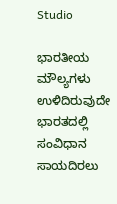Studio

ಭಾರತೀಯ ಮೌಲ್ಯಗಳು ಉಳಿದಿರುವುದೇ ಭಾರತದಲ್ಲಿ ಸಂವಿಧಾನ ಸಾಯದಿರಲು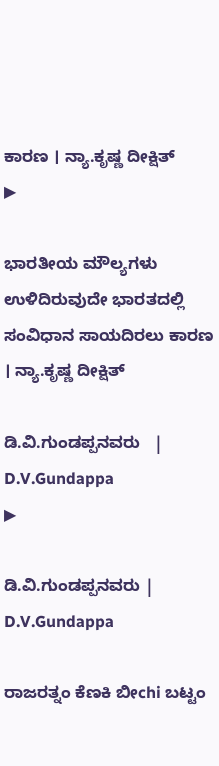ಕಾರಣ । ನ್ಯಾ.ಕೃಷ್ಣ ದೀಕ್ಷಿತ್
▶

ಭಾರತೀಯ ಮೌಲ್ಯಗಳು ಉಳಿದಿರುವುದೇ ಭಾರತದಲ್ಲಿ ಸಂವಿಧಾನ ಸಾಯದಿರಲು ಕಾರಣ । ನ್ಯಾ.ಕೃಷ್ಣ ದೀಕ್ಷಿತ್

ಡಿ.ವಿ.ಗುಂಡಪ್ಪನವರು   | D.V.Gundappa
▶

ಡಿ.ವಿ.ಗುಂಡಪ್ಪನವರು | D.V.Gundappa

ರಾಜರತ್ನಂ ಕೆಣಕಿ ಬೀchi ಬಟ್ಟಂ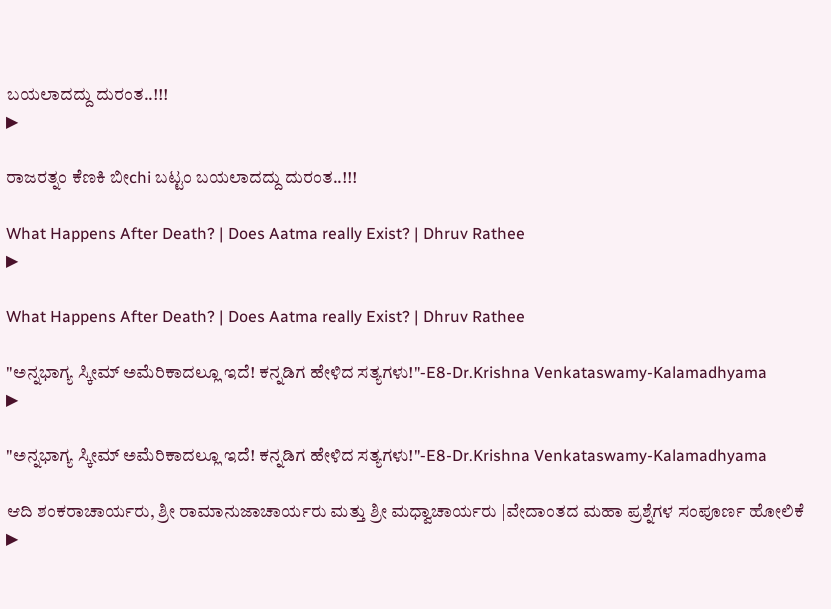ಬಯಲಾದದ್ದು ದುರಂತ..!!!
▶

ರಾಜರತ್ನಂ ಕೆಣಕಿ ಬೀchi ಬಟ್ಟಂ ಬಯಲಾದದ್ದು ದುರಂತ..!!!

What Happens After Death? | Does Aatma really Exist? | Dhruv Rathee
▶

What Happens After Death? | Does Aatma really Exist? | Dhruv Rathee

"ಅನ್ನಭಾಗ್ಯ ಸ್ಕೀಮ್ ಅಮೆರಿಕಾದಲ್ಲೂ ಇದೆ! ಕನ್ನಡಿಗ ಹೇಳಿದ ಸತ್ಯಗಳು!"-E8-Dr.Krishna Venkataswamy-Kalamadhyama
▶

"ಅನ್ನಭಾಗ್ಯ ಸ್ಕೀಮ್ ಅಮೆರಿಕಾದಲ್ಲೂ ಇದೆ! ಕನ್ನಡಿಗ ಹೇಳಿದ ಸತ್ಯಗಳು!"-E8-Dr.Krishna Venkataswamy-Kalamadhyama

ಆದಿ ಶಂಕರಾಚಾರ್ಯರು, ಶ್ರೀ ರಾಮಾನುಜಾಚಾರ್ಯರು ಮತ್ತು ಶ್ರೀ ಮಧ್ವಾಚಾರ್ಯರು |ವೇದಾಂತದ ಮಹಾ ಪ್ರಶ್ನೆಗಳ ಸಂಪೂರ್ಣ ಹೋಲಿಕೆ
▶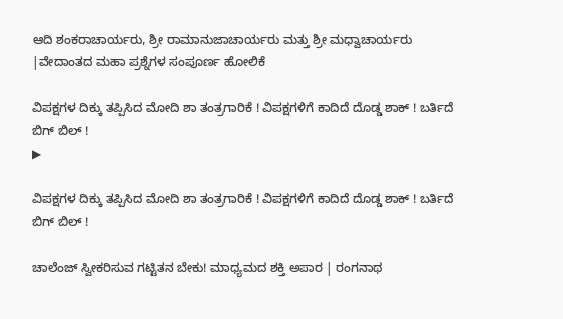ಆದಿ ಶಂಕರಾಚಾರ್ಯರು, ಶ್ರೀ ರಾಮಾನುಜಾಚಾರ್ಯರು ಮತ್ತು ಶ್ರೀ ಮಧ್ವಾಚಾರ್ಯರು |ವೇದಾಂತದ ಮಹಾ ಪ್ರಶ್ನೆಗಳ ಸಂಪೂರ್ಣ ಹೋಲಿಕೆ

ವಿಪಕ್ಷಗಳ ದಿಕ್ಕು ತಪ್ಪಿಸಿದ ಮೋದಿ ಶಾ ತಂತ್ರಗಾರಿಕೆ ! ವಿಪಕ್ಷಗಳಿಗೆ ಕಾದಿದೆ ದೊಡ್ಡ ಶಾಕ್ ! ಬರ್ತಿದೆ ಬಿಗ್ ಬಿಲ್ !
▶

ವಿಪಕ್ಷಗಳ ದಿಕ್ಕು ತಪ್ಪಿಸಿದ ಮೋದಿ ಶಾ ತಂತ್ರಗಾರಿಕೆ ! ವಿಪಕ್ಷಗಳಿಗೆ ಕಾದಿದೆ ದೊಡ್ಡ ಶಾಕ್ ! ಬರ್ತಿದೆ ಬಿಗ್ ಬಿಲ್ !

ಚಾಲೆಂಜ್‌ ಸ್ವೀಕರಿಸುವ ಗಟ್ಟಿತನ ಬೇಕು! ಮಾಧ್ಯಮದ ಶಕ್ತಿ ಅಪಾರ | ರಂಗನಾಥ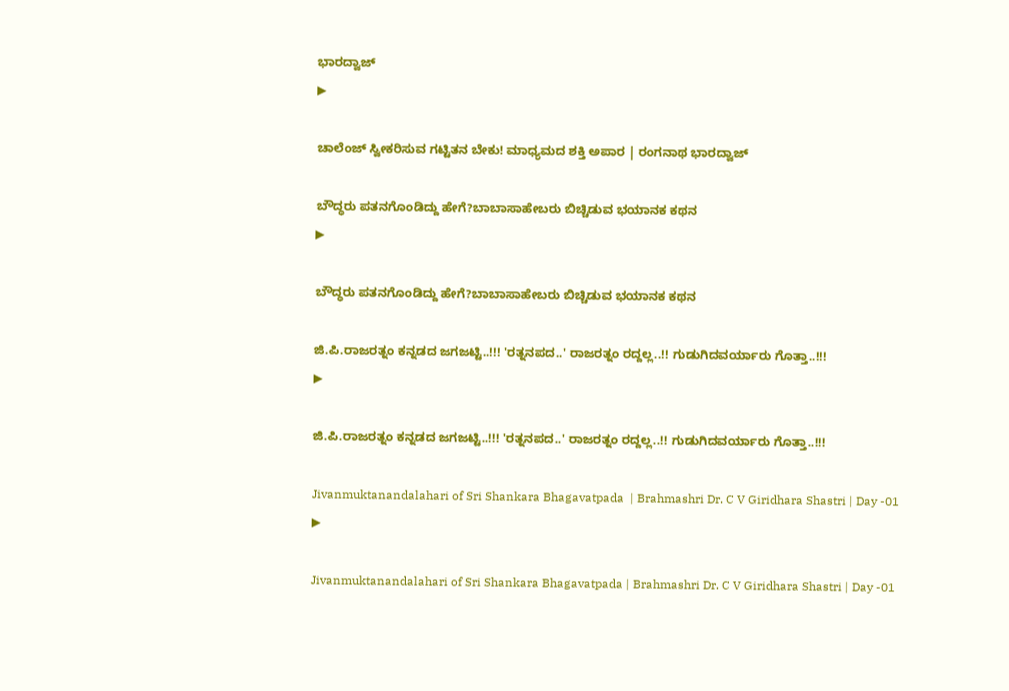ಭಾರದ್ವಾಜ್
▶

ಚಾಲೆಂಜ್‌ ಸ್ವೀಕರಿಸುವ ಗಟ್ಟಿತನ ಬೇಕು! ಮಾಧ್ಯಮದ ಶಕ್ತಿ ಅಪಾರ | ರಂಗನಾಥ ಭಾರದ್ವಾಜ್

ಬೌದ್ಧರು ಪತನಗೊಂಡಿದ್ದು ಹೇಗೆ?ಬಾಬಾಸಾಹೇಬರು ಬಿಚ್ಚಿಡುವ ಭಯಾನಕ ಕಥನ
▶

ಬೌದ್ಧರು ಪತನಗೊಂಡಿದ್ದು ಹೇಗೆ?ಬಾಬಾಸಾಹೇಬರು ಬಿಚ್ಚಿಡುವ ಭಯಾನಕ ಕಥನ

ಜಿ.ಪಿ.ರಾಜರತ್ನಂ ಕನ್ನಡದ ಜಗಜಟ್ಟಿ..!!! 'ರತ್ನನಪದ..' ರಾಜರತ್ನಂ ರದ್ದಲ್ಲ..!! ಗುಡುಗಿದವರ್ಯಾರು ಗೊತ್ತಾ..!!!
▶

ಜಿ.ಪಿ.ರಾಜರತ್ನಂ ಕನ್ನಡದ ಜಗಜಟ್ಟಿ..!!! 'ರತ್ನನಪದ..' ರಾಜರತ್ನಂ ರದ್ದಲ್ಲ..!! ಗುಡುಗಿದವರ್ಯಾರು ಗೊತ್ತಾ..!!!

Jivanmuktanandalahari of Sri Shankara Bhagavatpada  | Brahmashri Dr. C V Giridhara Shastri | Day -01
▶

Jivanmuktanandalahari of Sri Shankara Bhagavatpada | Brahmashri Dr. C V Giridhara Shastri | Day -01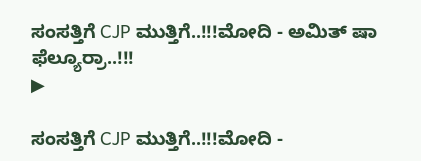ಸಂಸತ್ತಿಗೆ CJP ಮುತ್ತಿಗೆ..!!!ಮೋದಿ - ಅಮಿತ್ ಷಾ ಫೆಲ್ಯೂರ್ರಾ..!!!
▶

ಸಂಸತ್ತಿಗೆ CJP ಮುತ್ತಿಗೆ..!!!ಮೋದಿ -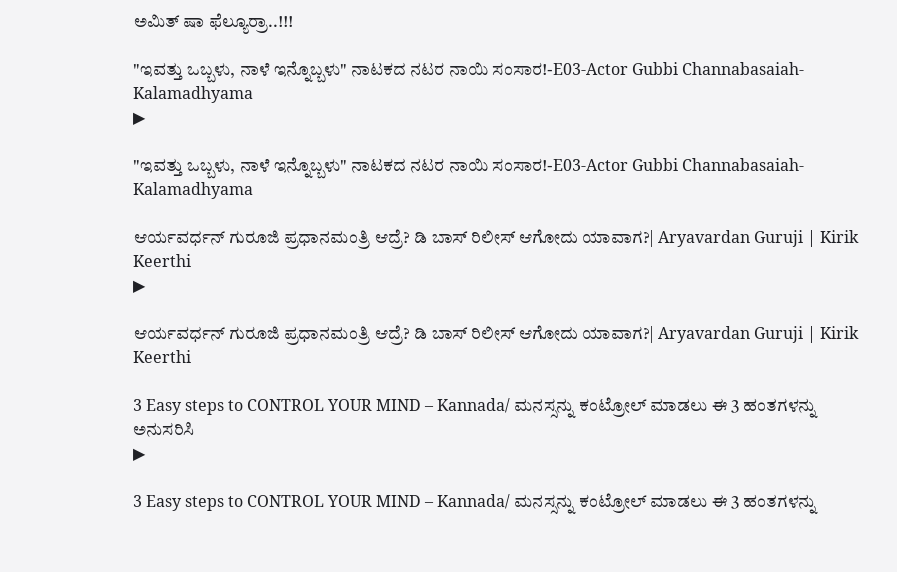ಅಮಿತ್ ಷಾ ಫೆಲ್ಯೂರ್ರಾ..!!!

"ಇವತ್ತು ಒಬ್ಬಳು, ನಾಳೆ ಇನ್ನೊಬ್ಬಳು" ನಾಟಕದ ನಟರ ನಾಯಿ ಸಂಸಾರ!-E03-Actor Gubbi Channabasaiah-Kalamadhyama
▶

"ಇವತ್ತು ಒಬ್ಬಳು, ನಾಳೆ ಇನ್ನೊಬ್ಬಳು" ನಾಟಕದ ನಟರ ನಾಯಿ ಸಂಸಾರ!-E03-Actor Gubbi Channabasaiah-Kalamadhyama

ಆರ್ಯವರ್ಧನ್ ಗುರೂಜಿ ಪ್ರಧಾನಮಂತ್ರಿ ಆದ್ರೆ? ಡಿ ಬಾಸ್ ರಿಲೀಸ್ ಆಗೋದು ಯಾವಾಗ?| Aryavardan Guruji | Kirik Keerthi
▶

ಆರ್ಯವರ್ಧನ್ ಗುರೂಜಿ ಪ್ರಧಾನಮಂತ್ರಿ ಆದ್ರೆ? ಡಿ ಬಾಸ್ ರಿಲೀಸ್ ಆಗೋದು ಯಾವಾಗ?| Aryavardan Guruji | Kirik Keerthi

3 Easy steps to CONTROL YOUR MIND – Kannada/ ಮನಸ್ಸನ್ನು ಕಂಟ್ರೋಲ್ ಮಾಡಲು ಈ 3 ಹಂತಗಳನ್ನು ಅನುಸರಿಸಿ
▶

3 Easy steps to CONTROL YOUR MIND – Kannada/ ಮನಸ್ಸನ್ನು ಕಂಟ್ರೋಲ್ ಮಾಡಲು ಈ 3 ಹಂತಗಳನ್ನು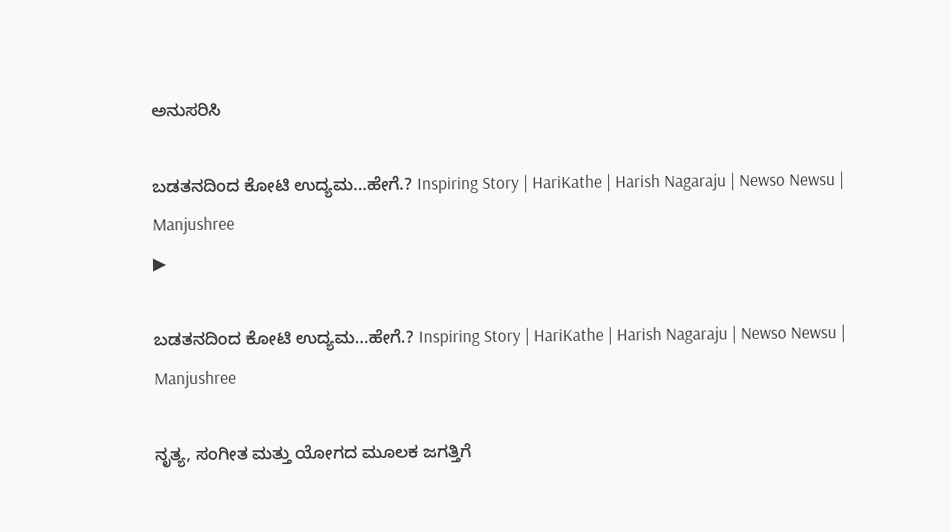ಅನುಸರಿಸಿ

ಬಡತನದಿಂದ ಕೋಟಿ ಉದ್ಯಮ…ಹೇಗೆ.? Inspiring Story | HariKathe | Harish Nagaraju | Newso Newsu | Manjushree
▶

ಬಡತನದಿಂದ ಕೋಟಿ ಉದ್ಯಮ…ಹೇಗೆ.? Inspiring Story | HariKathe | Harish Nagaraju | Newso Newsu | Manjushree

ನೃತ್ಯ, ಸಂಗೀತ ಮತ್ತು ಯೋಗದ ಮೂಲಕ ಜಗತ್ತಿಗೆ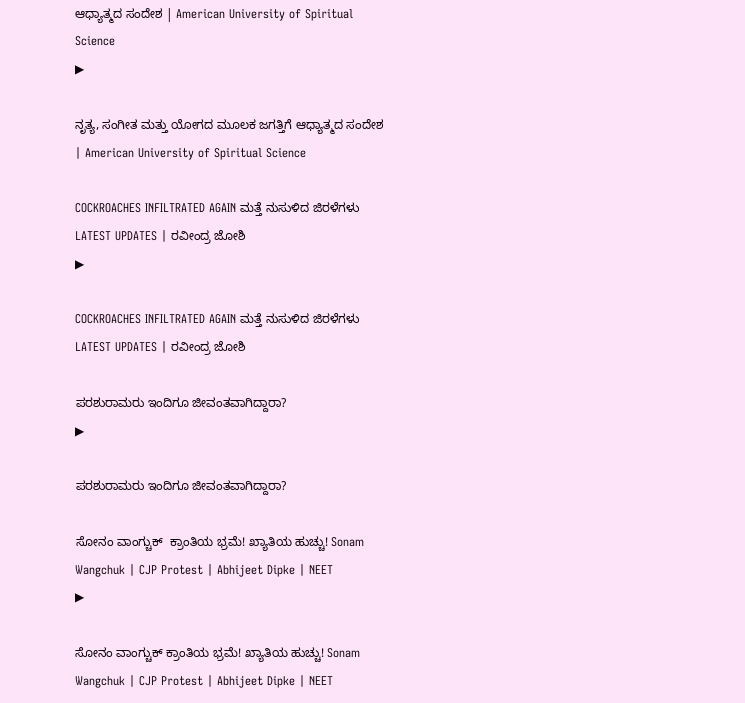ಆಧ್ಯಾತ್ಮದ ಸಂದೇಶ | American University of Spiritual Science
▶

ನೃತ್ಯ, ಸಂಗೀತ ಮತ್ತು ಯೋಗದ ಮೂಲಕ ಜಗತ್ತಿಗೆ ಆಧ್ಯಾತ್ಮದ ಸಂದೇಶ | American University of Spiritual Science

COCKROACHES INFILTRATED AGAIN ಮತ್ತೆ ನುಸುಳಿದ ಜಿರಳೆಗಳು LATEST UPDATES | ರವೀಂದ್ರ ಜೋಶಿ
▶

COCKROACHES INFILTRATED AGAIN ಮತ್ತೆ ನುಸುಳಿದ ಜಿರಳೆಗಳು LATEST UPDATES | ರವೀಂದ್ರ ಜೋಶಿ

ಪರಶುರಾಮರು ಇಂದಿಗೂ ಜೀವಂತವಾಗಿದ್ದಾರಾ?
▶

ಪರಶುರಾಮರು ಇಂದಿಗೂ ಜೀವಂತವಾಗಿದ್ದಾರಾ?

ಸೋನಂ ವಾಂಗ್ಚುಕ್  ಕ್ರಾಂತಿಯ ಭ್ರಮೆ! ಖ್ಯಾತಿಯ ಹುಚ್ಚು! Sonam Wangchuk | CJP Protest | Abhijeet Dipke | NEET
▶

ಸೋನಂ ವಾಂಗ್ಚುಕ್ ಕ್ರಾಂತಿಯ ಭ್ರಮೆ! ಖ್ಯಾತಿಯ ಹುಚ್ಚು! Sonam Wangchuk | CJP Protest | Abhijeet Dipke | NEET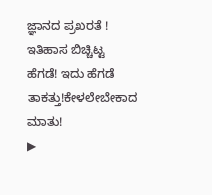ಜ್ಞಾನದ ಪ್ರಖರತೆ ! ಇತಿಹಾಸ ಬಿಚ್ಚಿಟ್ಟ ಹೆಗಡೆ! ಇದು ಹೆಗಡೆ ತಾಕತ್ತು!ಕೇಳಲೇಬೇಕಾದ ಮಾತು!
▶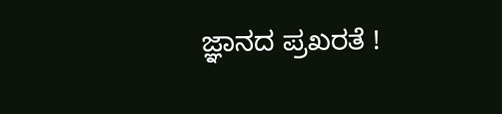ಜ್ಞಾನದ ಪ್ರಖರತೆ !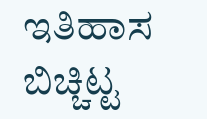ಇತಿಹಾಸ ಬಿಚ್ಚಿಟ್ಟ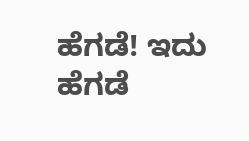ಹೆಗಡೆ! ಇದು ಹೆಗಡೆ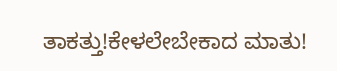ತಾಕತ್ತು!ಕೇಳಲೇಬೇಕಾದ ಮಾತು!